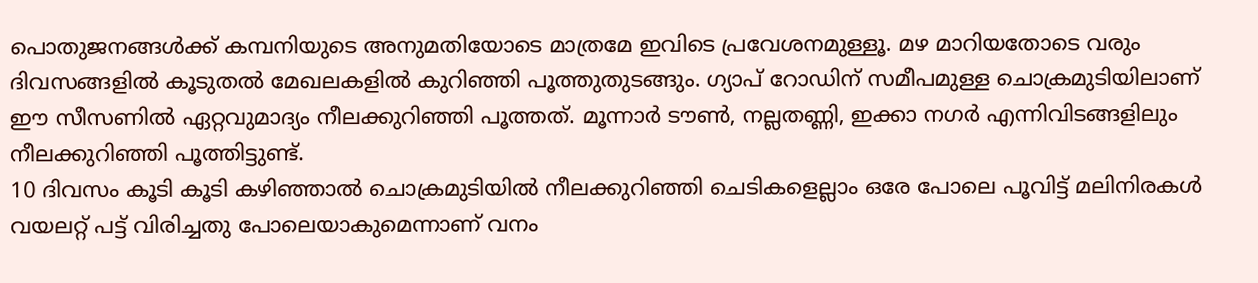പൊതുജനങ്ങൾക്ക് കമ്പനിയുടെ അനുമതിയോടെ മാത്രമേ ഇവിടെ പ്രവേശനമുള്ളൂ. മഴ മാറിയതോടെ വരും ദിവസങ്ങളിൽ കൂടുതൽ മേഖലകളിൽ കുറിഞ്ഞി പൂത്തുതുടങ്ങും. ഗ്യാപ് റോഡിന് സമീപമുള്ള ചൊക്രമുടിയിലാണ് ഈ സീസണിൽ ഏറ്റവുമാദ്യം നീലക്കുറിഞ്ഞി പൂത്തത്. മൂന്നാർ ടൗൺ, നല്ലതണ്ണി, ഇക്കാ നഗർ എന്നിവിടങ്ങളിലും നീലക്കുറിഞ്ഞി പൂത്തിട്ടുണ്ട്.
10 ദിവസം കൂടി കൂടി കഴിഞ്ഞാൽ ചൊക്രമുടിയിൽ നീലക്കുറിഞ്ഞി ചെടികളെല്ലാം ഒരേ പോലെ പൂവിട്ട് മലിനിരകൾ വയലറ്റ് പട്ട് വിരിച്ചതു പോലെയാകുമെന്നാണ് വനം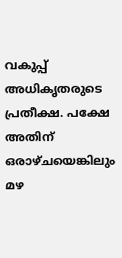വകുപ്പ് അധികൃതരുടെ പ്രതീക്ഷ. പക്ഷേ അതിന് ഒരാഴ്ചയെങ്കിലും മഴ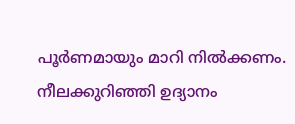പൂർണമായും മാറി നിൽക്കണം.
നീലക്കുറിഞ്ഞി ഉദ്യാനം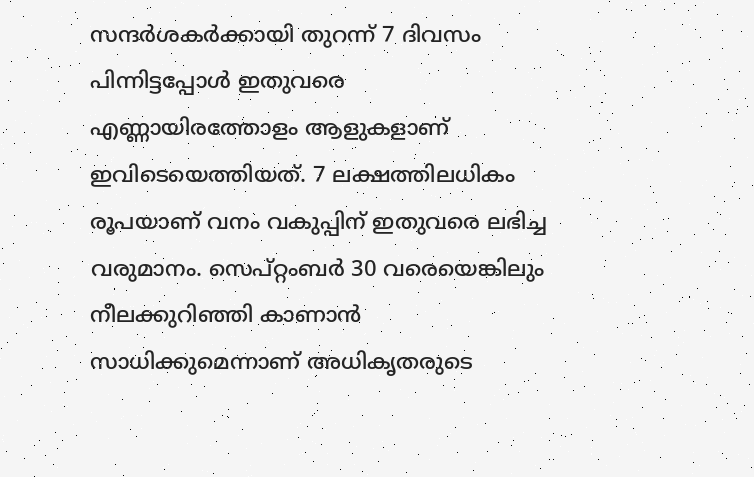സന്ദർശകർക്കായി തുറന്ന് 7 ദിവസം പിന്നിട്ടപ്പോൾ ഇതുവരെ എണ്ണായിരത്തോളം ആളുകളാണ് ഇവിടെയെത്തിയത്. 7 ലക്ഷത്തിലധികം രൂപയാണ് വനം വകുപ്പിന് ഇതുവരെ ലഭിച്ച വരുമാനം. സെപ്റ്റംബർ 30 വരെയെങ്കിലും നീലക്കുറിഞ്ഞി കാണാൻ സാധിക്കുമെന്നാണ് അധികൃതരുടെ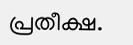പ്രതീക്ഷ.